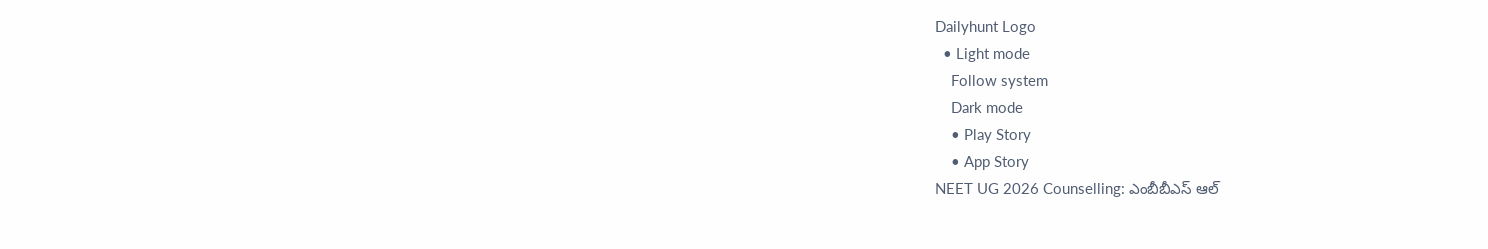Dailyhunt Logo
  • Light mode
    Follow system
    Dark mode
    • Play Story
    • App Story
NEET UG 2026 Counselling: ఎంబీబీఎస్‌ ఆల్‌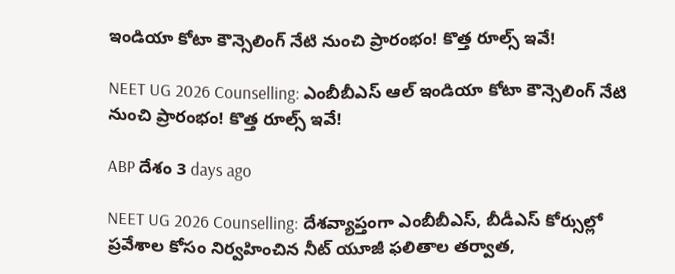ఇండియా కోటా కౌన్సెలింగ్‌ నేటి నుంచి ప్రారంభం! కొత్త రూల్స్‌ ఇవే!

NEET UG 2026 Counselling: ఎంబీబీఎస్‌ ఆల్‌ ఇండియా కోటా కౌన్సెలింగ్‌ నేటి నుంచి ప్రారంభం! కొత్త రూల్స్‌ ఇవే!

ABP దేశం 3 days ago

NEET UG 2026 Counselling: దేశవ్యాప్తంగా ఎంబీబీఎస్, బీడీఎస్ కోర్సుల్లో ప్రవేశాల కోసం నిర్వహించిన నీట్ యూజీ ఫలితాల తర్వాత,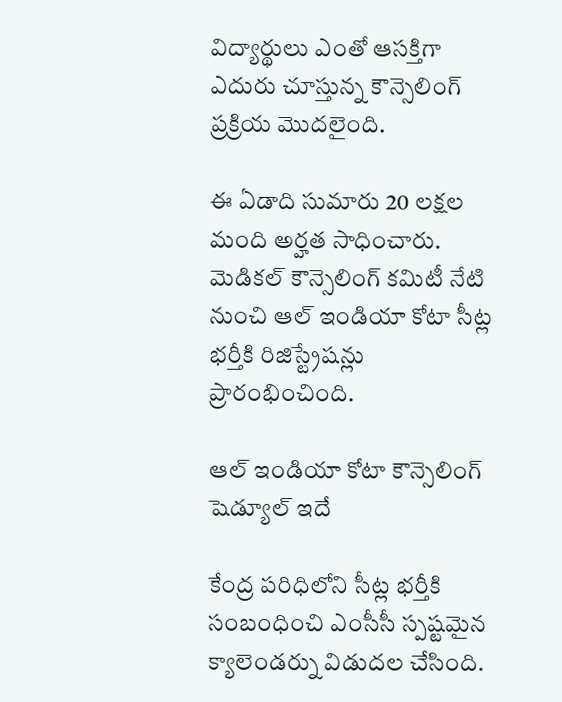విద్యార్థులు ఎంతో ఆసక్తిగా ఎదురు చూస్తున్న కౌన్సెలింగ్ ప్రక్రియ మొదలైంది.

ఈ ఏడాది సుమారు 20 లక్షల మంది అర్హత సాధించారు. మెడికల్ కౌన్సెలింగ్ కమిటీ నేటి నుంచి ఆల్ ఇండియా కోటా సీట్ల భర్తీకి రిజిస్ట్రేషన్లు ప్రారంభించింది.

ఆల్ ఇండియా కోటా కౌన్సెలింగ్ షెడ్యూల్ ఇదే

కేంద్ర పరిధిలోని సీట్ల భర్తీకి సంబంధించి ఎంసీసీ స్పష్టమైన క్యాలెండర్ను విడుదల చేసింది.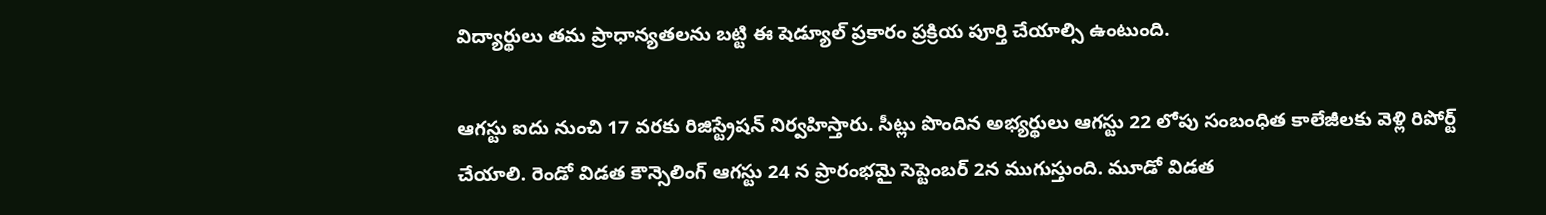విద్యార్థులు తమ ప్రాధాన్యతలను బట్టి ఈ షెడ్యూల్ ప్రకారం ప్రక్రియ పూర్తి చేయాల్సి ఉంటుంది.

ఆగస్టు ఐదు నుంచి 17 వరకు రిజిస్ట్రేషన్ నిర్వహిస్తారు. సీట్లు పొందిన అభ్యర్థులు ఆగస్టు 22 లోపు సంబంధిత కాలేజీలకు వెళ్లి రిపోర్ట్ చేయాలి. రెండో విడత కౌన్సెలింగ్ ఆగస్టు 24 న ప్రారంభమై సెప్టెంబర్ 2న ముగుస్తుంది. మూడో విడత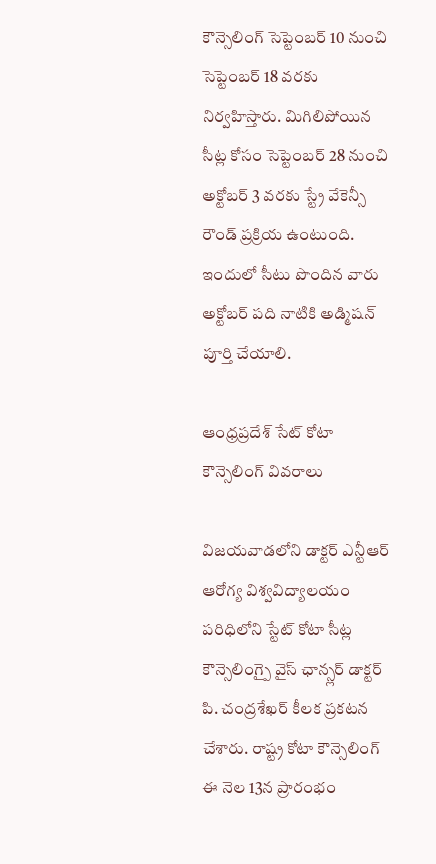కౌన్సెలింగ్ సెప్టెంబర్ 10 నుంచి సెప్టెంబర్ 18 వరకు నిర్వహిస్తారు. మిగిలిపోయిన సీట్ల కోసం సెప్టెంబర్ 28 నుంచి అక్టోబర్ 3 వరకు స్ట్రే వేకెన్సీ రౌండ్ ప్రక్రియ ఉంటుంది. ఇందులో సీటు పొందిన వారు అక్టోబర్ పది నాటికి అడ్మిషన్ పూర్తి చేయాలి.

ఆంధ్రప్రదేశ్ సేట్ కోటా కౌన్సెలింగ్ వివరాలు

విజయవాడలోని డాక్టర్ ఎన్టీఆర్ ఆరోగ్య విశ్వవిద్యాలయం పరిధిలోని స్టేట్ కోటా సీట్ల కౌన్సెలింగ్పై వైస్ ఛాన్స్లర్ డాక్టర్ పి. చంద్రశేఖర్ కీలక ప్రకటన చేశారు. రాష్ట్ర కోటా కౌన్సెలింగ్ ఈ నెల 13న ప్రారంభం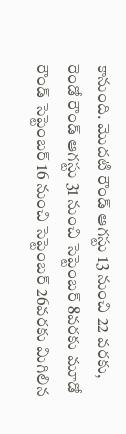కానుంది. మొదటి రౌండ్ ఆగస్టు 13 నుంచి 22 వరకు, రెండో రౌండ్ ఆగస్టు 31 నుంచి సెప్టెంబర్ 8వరకు మూడో రౌండ్ సెప్టెంబర్ 16 నుంచి సెప్టెంబర్ 26వరకు మిగిలిన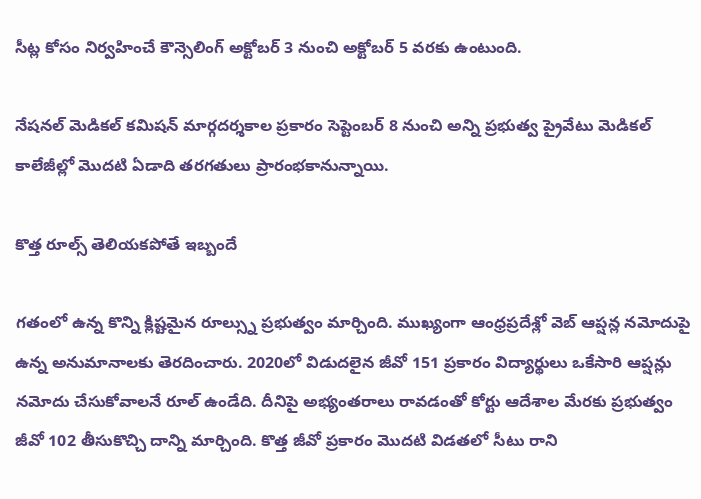సీట్ల కోసం నిర్వహించే కౌన్సెలింగ్ అక్టోబర్ 3 నుంచి అక్టోబర్ 5 వరకు ఉంటుంది.

నేషనల్ మెడికల్ కమిషన్ మార్గదర్శకాల ప్రకారం సెప్టెంబర్ 8 నుంచి అన్ని ప్రభుత్వ ప్రైవేటు మెడికల్ కాలేజీల్లో మొదటి ఏడాది తరగతులు ప్రారంభకానున్నాయి.

కొత్త రూల్స్ తెలియకపోతే ఇబ్బందే

గతంలో ఉన్న కొన్ని క్లిష్టమైన రూల్స్ను ప్రభుత్వం మార్చింది. ముఖ్యంగా ఆంధ్రప్రదేశ్లో వెబ్ ఆప్షన్ల నమోదుపై ఉన్న అనుమానాలకు తెరదించారు. 2020లో విడుదలైన జీవో 151 ప్రకారం విద్యార్థులు ఒకేసారి ఆప్షన్లు నమోదు చేసుకోవాలనే రూల్ ఉండేది. దీనిపై అభ్యంతరాలు రావడంతో కోర్టు ఆదేశాల మేరకు ప్రభుత్వం జీవో 102 తీసుకొచ్చి దాన్ని మార్చింది. కొత్త జీవో ప్రకారం మొదటి విడతలో సీటు రాని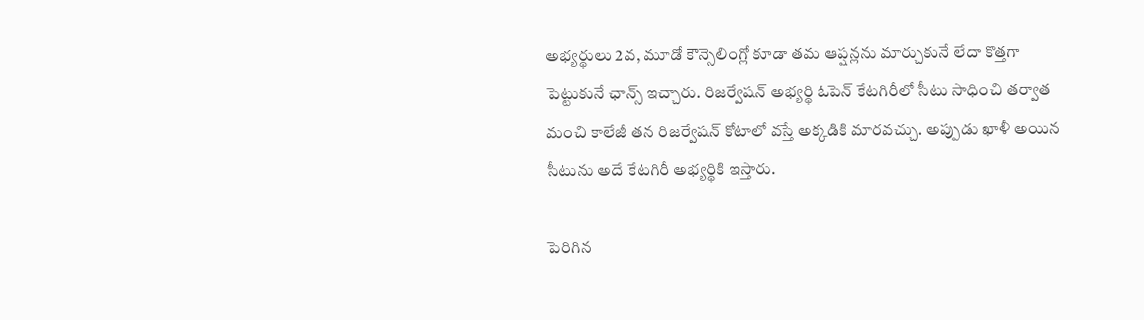అభ్యర్థులు 2వ, మూడో కౌన్సెలింగ్లో కూడా తమ ఆప్షన్లను మార్చుకునే లేదా కొత్తగా పెట్టుకునే ఛాన్స్ ఇచ్చారు. రిజర్వేషన్ అభ్యర్థి ఓపెన్ కేటగిరీలో సీటు సాధించి తర్వాత మంచి కాలేజీ తన రిజర్వేషన్ కోటాలో వస్తే అక్కడికి మారవచ్చు. అప్పుడు ఖాళీ అయిన సీటును అదే కేటగిరీ అభ్యర్థికి ఇస్తారు.

పెరిగిన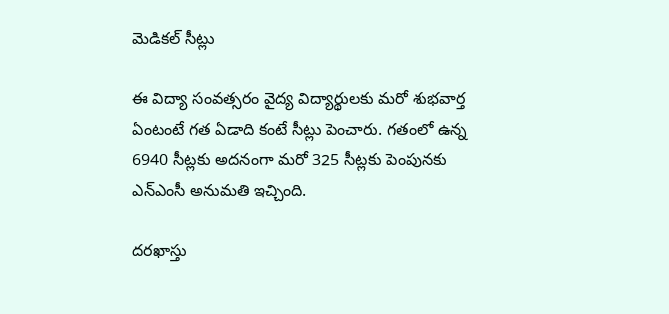మెడికల్ సీట్లు

ఈ విద్యా సంవత్సరం వైద్య విద్యార్థులకు మరో శుభవార్త ఏంటంటే గత ఏడాది కంటే సీట్లు పెంచారు. గతంలో ఉన్న 6940 సీట్లకు అదనంగా మరో 325 సీట్లకు పెంపునకు ఎన్ఎంసీ అనుమతి ఇచ్చింది.

దరఖాస్తు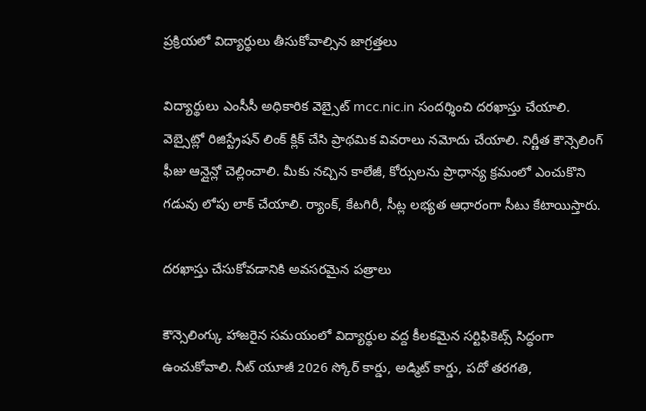ప్రక్రియలో విద్యార్థులు తీసుకోవాల్సిన జాగ్రత్తలు

విద్యార్థులు ఎంసీసీ అధికారిక వెబ్సైట్ mcc.nic.in సందర్శించి దరఖాస్తు చేయాలి. వెబ్సైట్లో రిజిస్ట్రేషన్ లింక్ క్లిక్ చేసి ప్రాథమిక వివరాలు నమోదు చేయాలి. నిర్ణీత కౌన్సెలింగ్ ఫీజు ఆన్లైన్లో చెల్లించాలి. మీకు నచ్చిన కాలేజీ, కోర్సులను ప్రాధాన్య క్రమంలో ఎంచుకొని గడువు లోపు లాక్ చేయాలి. ర్యాంక్, కేటగిరీ, సీట్ల లభ్యత ఆధారంగా సీటు కేటాయిస్తారు.

దరఖాస్తు చేసుకోవడానికి అవసరమైన పత్రాలు

కౌన్సెలింగ్కు హాజరైన సమయంలో విద్యార్థుల వద్ద కీలకమైన సర్టిఫికెట్స్ సిద్ధంగా ఉంచుకోవాలి. నీట్ యూజీ 2026 స్కోర్ కార్డు, అడ్మిట్ కార్డు, పదో తరగతి,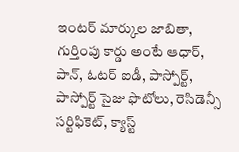ఇంటర్ మార్కుల జాబితా, గుర్తింపు కార్డు అంటే ఆధార్, పాన్, ఓటర్ ఐడీ, పాస్పోర్ట్, పాస్పోర్ట్ సైజు ఫొటోలు, రెసిడెన్సీ సర్టిఫికెట్, క్యాస్ట్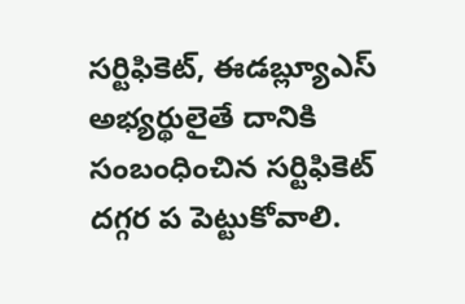సర్టిఫికెట్, ఈడబ్ల్యూఎస్ అభ్యర్థులైతే దానికి సంబంధించిన సర్టిఫికెట్ దగ్గర ప పెట్టుకోవాలి.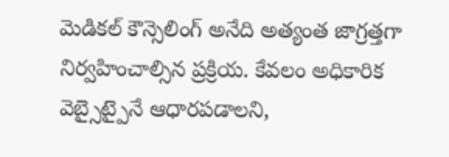మెడికల్ కౌన్సెలింగ్ అనేది అత్యంత జాగ్రత్తగా నిర్వహించాల్సిన ప్రక్రియ. కేవలం అధికారిక వెబ్సైట్పైనే ఆధారపడాలని,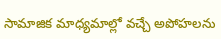సామాజిక మాధ్యమాల్లో వచ్చే అపోహలను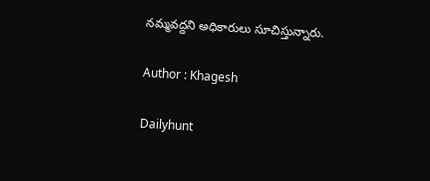నమ్మవద్దని అధికారులు సూచిస్తున్నారు.

Author : Khagesh

Dailyhunt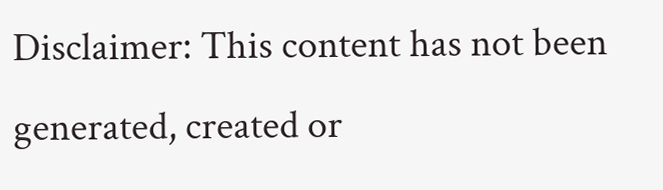Disclaimer: This content has not been generated, created or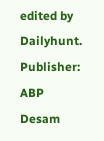edited by Dailyhunt. Publisher: ABP Desam